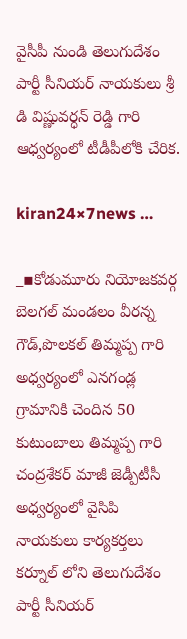వైసీపీ నుండి తెలుగుదేశం పార్టీ సీనియర్ నాయకులు శ్రీ డి విష్ణువర్ధన్ రెడ్డి గారి ఆధ్వర్యంలో టీడీపీలోకి చేరిక.

kiran24×7news …

_▪కోడుమూరు నియోజకవర్గ బెలగల్ మండలం వీరన్న గౌడ్,పొలకల్ తిమ్మప్ప గారి అధ్వర్యంలో ఎనగండ్ల గ్రామానికి చెందిన 50 కుటుంబాలు తిమ్మప్ప గారి చంద్రశేకర్ మాజీ జెడ్పీటీసీ అధ్వర్యంలో వైసిపి నాయకులు కార్యకర్తలు కర్నూల్ లోని తెలుగుదేశం పార్టీ సీనియర్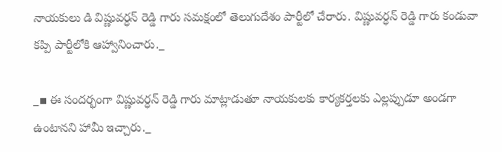నాయకులు డి విష్ణువర్ధన్ రెడ్డి గారు సమక్షంలో తెలుగుదేశం పార్టీలో చేరారు. విష్ణువర్ధన్ రెడ్డి గారు కండువా కప్పి పార్టీలోకి ఆహ్వానించారు._

_▪ ఈ సందర్భంగా విష్ణువర్ధన్ రెడ్డి గారు మాట్లాడుతూ నాయకులకు కార్యకర్తలకు ఎల్లప్పుడూ అండగా ఉంటానని హామీ ఇచ్చారు._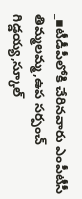_▪టీడీపీలోకి చేరినవారు ఎంపీటీసీ తిమ్మలమ్మ,ఉప సర్పంచ్ గిడ్డయ్య,స్కూల్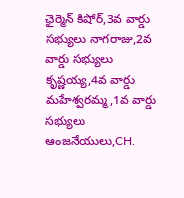ఛైర్మెన్ కిషోర్,3వ వార్డు సభ్యులు నాగరాజు,2వ వార్డు సభ్యులు కృష్ణయ్య,4వ వార్డు మహేశ్వరమ్మ,1వ వార్డు సభ్యులు ఆంజనేయులు,CH.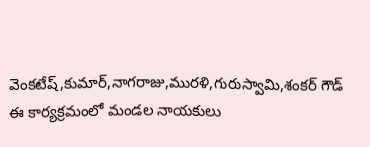వెంకటేష్,కుమార్,నాగరాజు,మురళి,గురుస్వామి,శంకర్ గౌడ్ ఈ కార్యక్రమంలో మండల నాయకులు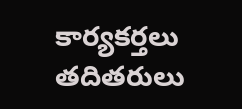కార్యకర్తలు తదితరులు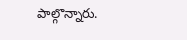పాల్గొన్నారు.